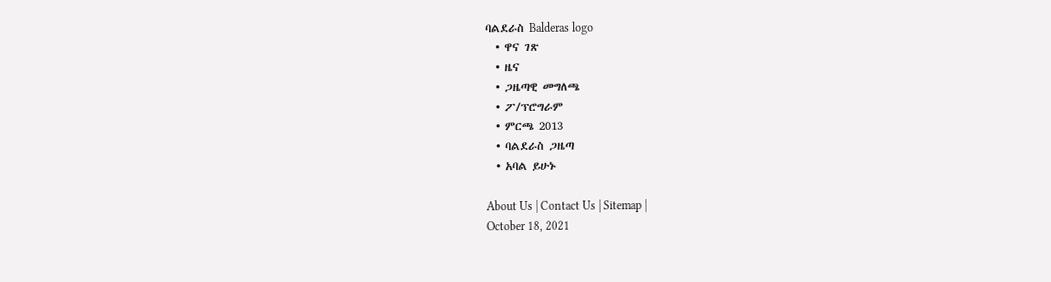ባልደራስ Balderas logo
  • ዋና ገጽ
  • ዜና
  • ጋዜጣዊ መግለጫ
  • ፖ/ፕሮግራም
  • ምርጫ 2013
  • ባልደራስ ጋዜጣ
  • አባል ይሁኑ

About Us | Contact Us | Sitemap |
October 18, 2021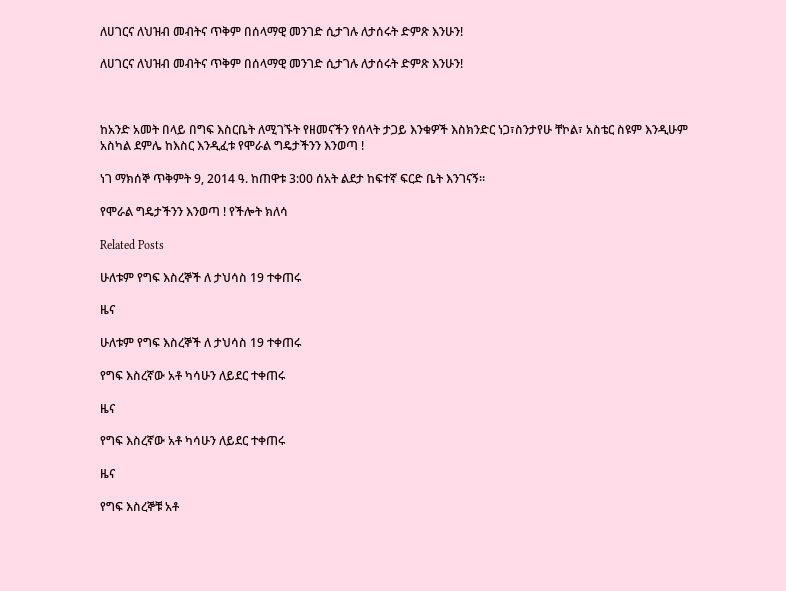ለሀገርና ለህዝብ መብትና ጥቅም በሰላማዊ መንገድ ሲታገሉ ለታሰሩት ድምጽ እንሁን!

ለሀገርና ለህዝብ መብትና ጥቅም በሰላማዊ መንገድ ሲታገሉ ለታሰሩት ድምጽ እንሁን!



ከአንድ አመት በላይ በግፍ እስርቤት ለሚገኙት የዘመናችን የሰላት ታጋይ እንቁዎች እስክንድር ነጋ፣ስንታየሁ ቸኮል፣ አስቴር ስዩም እንዲሁም አስካል ደምሌ ከእስር እንዲፈቱ የሞራል ግዴታችንን እንወጣ !

ነገ ማክሰኞ ጥቅምት 9, 2014 ዓ. ከጠዋቱ 3:00 ሰአት ልደታ ከፍተኛ ፍርድ ቤት እንገናኝ።

የሞራል ግዴታችንን እንወጣ ! የችሎት ክለሳ

Related Posts

ሁለቱም የግፍ እስረኞች ለ ታህሳስ 19 ተቀጠሩ

ዜና

ሁለቱም የግፍ እስረኞች ለ ታህሳስ 19 ተቀጠሩ

የግፍ እስረኛው አቶ ካሳሁን ለይደር ተቀጠሩ

ዜና

የግፍ እስረኛው አቶ ካሳሁን ለይደር ተቀጠሩ

ዜና

የግፍ እስረኞቹ አቶ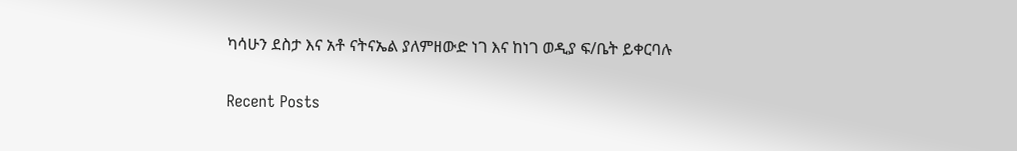ካሳሁን ደስታ እና አቶ ናትናኤል ያለምዘውድ ነገ እና ከነገ ወዲያ ፍ/ቤት ይቀርባሉ

Recent Posts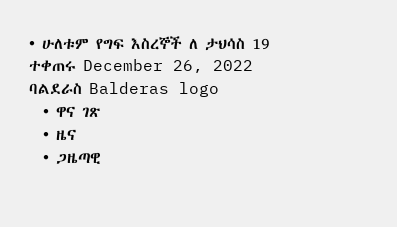• ሁለቱም የግፍ እስረኞች ለ ታህሳስ 19 ተቀጠሩ December 26, 2022
ባልደራስ Balderas logo
  • ዋና ገጽ
  • ዜና
  • ጋዜጣዊ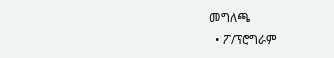መግለጫ
  • ፖ/ፕሮግራም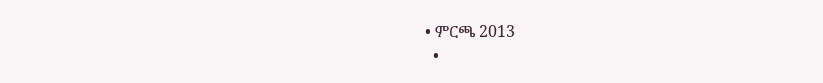• ምርጫ 2013
  •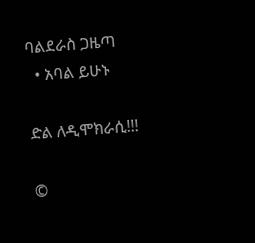ባልደራስ ጋዜጣ
  • አባል ይሁኑ

ድል ለዲሞክራሲ!!!

©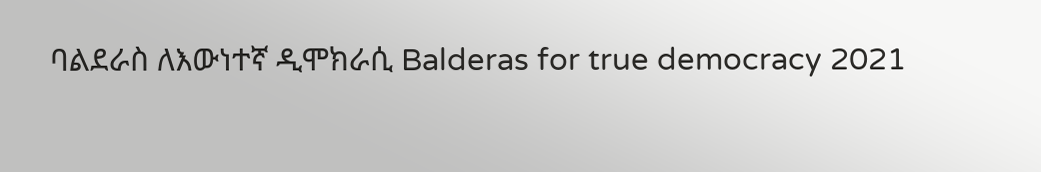ባልደራስ ለእውነተኛ ዲሞክራሲ Balderas for true democracy 2021